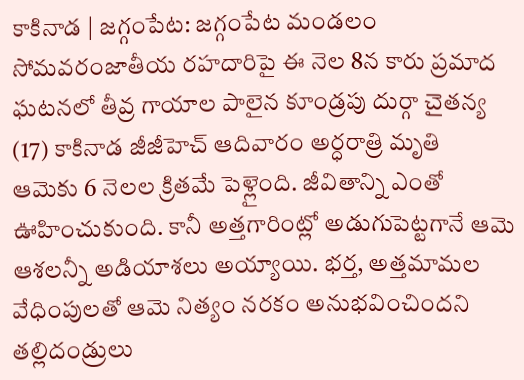కాకినాడ | జగ్గంపేట: జగ్గంపేట మండలం సోమవరంజాతీయ రహదారిపై ఈ నెల 8న కారు ప్రమాద ఘటనలో తీవ్ర గాయాల పాలైన కూండ్రపు దుర్గా చైతన్య (17) కాకినాడ జీజీహెచ్ ఆదివారం అర్ధరాత్రి మృతి
ఆమెకు 6 నెలల క్రితమే పెళ్లైంది. జీవితాన్ని ఎంతో ఊహించుకుంది. కానీ అత్తగారింట్లో అడుగుపెట్టగానే ఆమె ఆశలన్నీ అడియాశలు అయ్యాయి. భర్త, అత్తమామల వేధింపులతో ఆమె నిత్యం నరకం అనుభవించిందని తల్లిదండ్రులు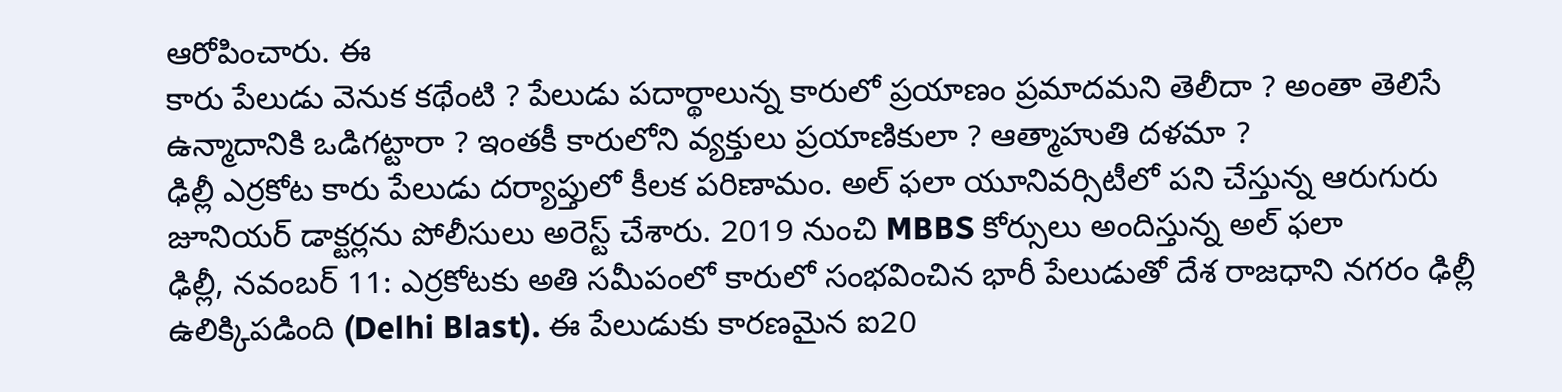ఆరోపించారు. ఈ
కారు పేలుడు వెనుక కథేంటి ? పేలుడు పదార్థాలున్న కారులో ప్రయాణం ప్రమాదమని తెలీదా ? అంతా తెలిసే ఉన్మాదానికి ఒడిగట్టారా ? ఇంతకీ కారులోని వ్యక్తులు ప్రయాణికులా ? ఆత్మాహుతి దళమా ?
ఢిల్లీ ఎర్రకోట కారు పేలుడు దర్యాప్తులో కీలక పరిణామం. అల్ ఫలా యూనివర్సిటీలో పని చేస్తున్న ఆరుగురు జూనియర్ డాక్టర్లను పోలీసులు అరెస్ట్ చేశారు. 2019 నుంచి MBBS కోర్సులు అందిస్తున్న అల్ ఫలా
ఢిల్లీ, నవంబర్ 11: ఎర్రకోటకు అతి సమీపంలో కారులో సంభవించిన భారీ పేలుడుతో దేశ రాజధాని నగరం ఢిల్లీ ఉలిక్కిపడింది (Delhi Blast). ఈ పేలుడుకు కారణమైన ఐ20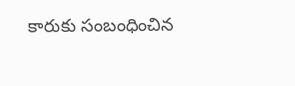కారుకు సంబంధించిన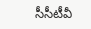సీసీటీవీ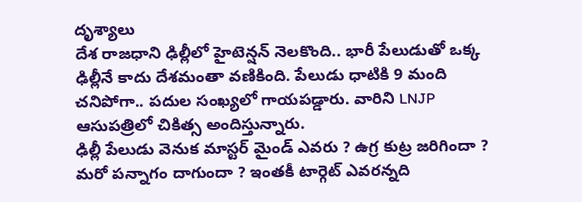దృశ్యాలు
దేశ రాజధాని ఢిల్లీలో హైటెన్షన్ నెలకొంది.. భారీ పేలుడుతో ఒక్క ఢిల్లీనే కాదు దేశమంతా వణికింది. పేలుడు ధాటికి 9 మంది చనిపోగా.. పదుల సంఖ్యలో గాయపడ్డారు. వారిని LNJP ఆసుపత్రిలో చికిత్స అందిస్తున్నారు.
ఢిల్లీ పేలుడు వెనుక మాస్టర్ మైండ్ ఎవరు ? ఉగ్ర కుట్ర జరిగిందా ? మరో పన్నాగం దాగుందా ? ఇంతకీ టార్గెట్ ఎవరన్నది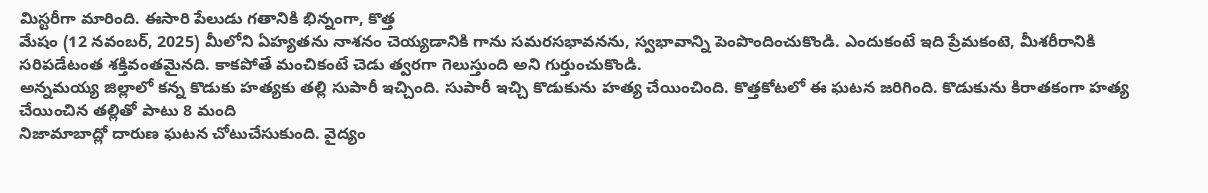మిస్టరీగా మారింది. ఈసారి పేలుడు గతానికి భిన్నంగా, కొత్త
మేషం (12 నవంబర్, 2025) మీలోని ఏహ్యతను నాశనం చెయ్యడానికి గాను సమరసభావనను, స్వభావాన్ని పెంపొందించుకొండి. ఎందుకంటే ఇది ప్రేమకంటె, మీశరీరానికి సరిపడేటంత శక్తివంతమైనది. కాకపోతే మంచికంటే చెడు త్వరగా గెలుస్తుంది అని గుర్తుంచుకొండి.
అన్నమయ్య జిల్లాలో కన్న కొడుకు హత్యకు తల్లి సుపారీ ఇచ్చింది. సుపారీ ఇచ్చి కొడుకును హత్య చేయించింది. కొత్తకోటలో ఈ ఘటన జరిగింది. కొడుకును కిరాతకంగా హత్య చేయించిన తల్లితో పాటు 8 మంది
నిజామాబాద్లో దారుణ ఘటన చోటుచేసుకుంది. వైద్యం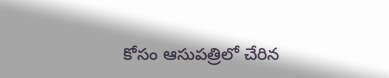కోసం ఆసుపత్రిలో చేరిన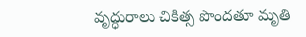వృద్ధురాలు చికిత్స పొందతూ మృతి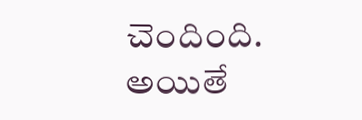చెందింది. అయితే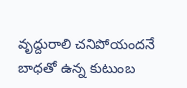వృద్దురాలి చనిపోయందనే బాధతో ఉన్న కుటుంబ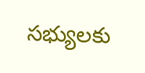సభ్యులకు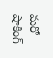మరో షాకింగ్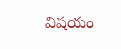విషయం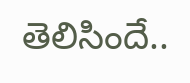తెలిసిందే..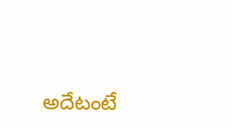అదేటంటే